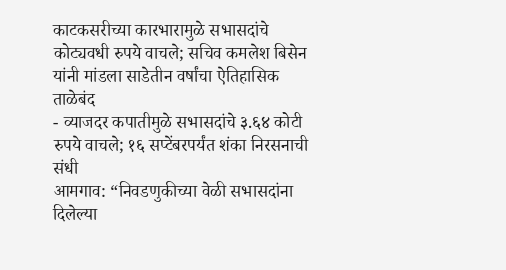काटकसरीच्या कारभारामुळे सभासदांचे कोट्यवधी रुपये वाचले; सचिव कमलेश बिसेन यांनी मांडला साडेतीन वर्षांचा ऐतिहासिक ताळेबंद
- व्याजदर कपातीमुळे सभासदांचे ३.६४ कोटी रुपये वाचले; १६ सप्टेंबरपर्यंत शंका निरसनाची संधी
आमगाव: “निवडणुकीच्या वेळी सभासदांना दिलेल्या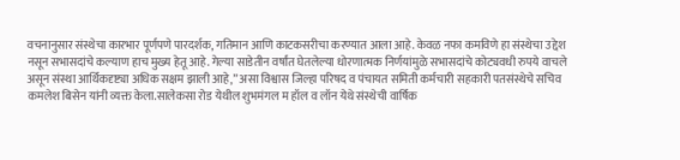वचनानुसार संस्थेचा कारभार पूर्णपणे पारदर्शक, गतिमान आणि काटकसरीचा करण्यात आला आहे. केवळ नफा कमविणे हा संस्थेचा उद्देश नसून सभासदांचे कल्याण हाच मुख्य हेतू आहे. गेल्या साडेतीन वर्षांत घेतलेल्या धोरणात्मक निर्णयांमुळे सभासदांचे कोट्यवधी रुपये वाचले असून संस्था आर्थिकदृष्ट्या अधिक सक्षम झाली आहे,” असा विश्वास जिल्हा परिषद व पंचायत समिती कर्मचारी सहकारी पतसंस्थेचे सचिव कमलेश बिसेन यांनी व्यक्त केला.सालेकसा रोड येथील शुभमंगल म हॉल व लॉन येथे संस्थेची वार्षिक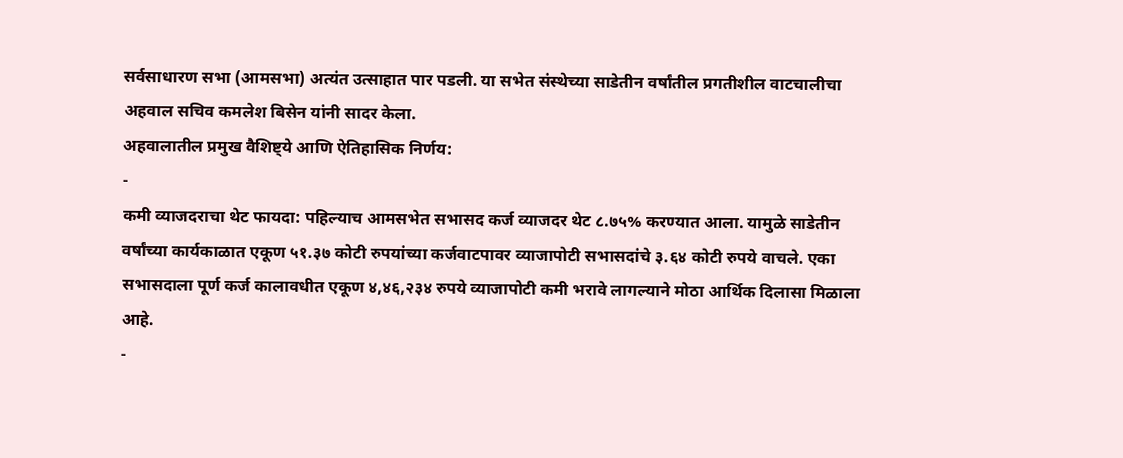सर्वसाधारण सभा (आमसभा) अत्यंत उत्साहात पार पडली. या सभेत संस्थेच्या साडेतीन वर्षांतील प्रगतीशील वाटचालीचा अहवाल सचिव कमलेश बिसेन यांनी सादर केला.
अहवालातील प्रमुख वैशिष्ट्ये आणि ऐतिहासिक निर्णय:
-
कमी व्याजदराचा थेट फायदा: पहिल्याच आमसभेत सभासद कर्ज व्याजदर थेट ८.७५% करण्यात आला. यामुळे साडेतीन वर्षांच्या कार्यकाळात एकूण ५१.३७ कोटी रुपयांच्या कर्जवाटपावर व्याजापोटी सभासदांचे ३.६४ कोटी रुपये वाचले. एका सभासदाला पूर्ण कर्ज कालावधीत एकूण ४,४६,२३४ रुपये व्याजापोटी कमी भरावे लागल्याने मोठा आर्थिक दिलासा मिळाला आहे.
-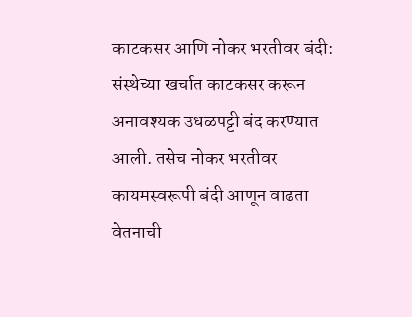काटकसर आणि नोकर भरतीवर बंदी: संस्थेच्या खर्चात काटकसर करून अनावश्यक उधळपट्टी बंद करण्यात आली. तसेच नोकर भरतीवर कायमस्वरूपी बंदी आणून वाढता वेतनाची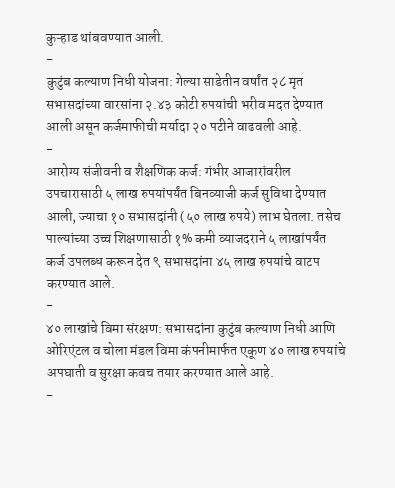कुऱ्हाड थांबवण्यात आली.
-
कुटुंब कल्याण निधी योजना: गेल्या साडेतीन वर्षांत २८ मृत सभासदांच्या वारसांना २.४३ कोटी रुपयांची भरीव मदत देण्यात आली असून कर्जमाफीची मर्यादा २० पटीने वाढवली आहे.
-
आरोग्य संजीवनी व शैक्षणिक कर्ज: गंभीर आजारांवरील उपचारासाठी ५ लाख रुपयांपर्यंत बिनव्याजी कर्ज सुविधा देण्यात आली, ज्याचा १० सभासदांनी (५० लाख रुपये) लाभ घेतला. तसेच पाल्यांच्या उच्च शिक्षणासाठी १% कमी व्याजदराने ५ लाखांपर्यंत कर्ज उपलब्ध करून देत ९ सभासदांना ४५ लाख रुपयांचे वाटप करण्यात आले.
-
४० लाखांचे विमा संरक्षण: सभासदांना कुटुंब कल्याण निधी आणि ओरिएंटल व चोला मंडल विमा कंपनीमार्फत एकूण ४० लाख रुपयांचे अपघाती व सुरक्षा कवच तयार करण्यात आले आहे.
-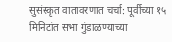सुसंस्कृत वातावरणात चर्चा: पूर्वीच्या १५ मिनिटांत सभा गुंडाळण्याच्या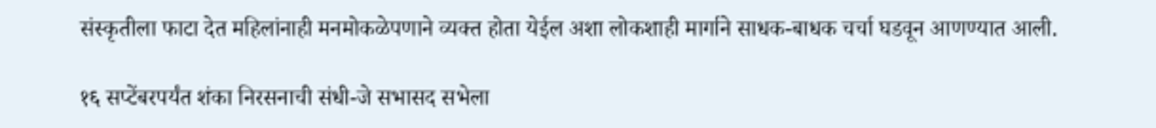संस्कृतीला फाटा देत महिलांनाही मनमोकळेपणाने व्यक्त होता येईल अशा लोकशाही मार्गाने साधक-बाधक चर्चा घडवून आणण्यात आली.

१६ सप्टेंबरपर्यंत शंका निरसनाची संधी-जे सभासद सभेला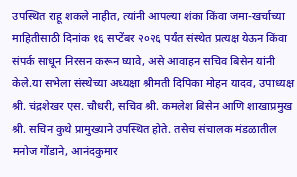उपस्थित राहू शकले नाहीत, त्यांनी आपल्या शंका किंवा जमा-खर्चाच्या माहितीसाठी दिनांक १६ सप्टेंबर २०२६ पर्यंत संस्थेत प्रत्यक्ष येऊन किंवा संपर्क साधून निरसन करून घ्यावे, असे आवाहन सचिव बिसेन यांनी केले.या सभेला संस्थेच्या अध्यक्षा श्रीमती दिपिका मोहन यादव, उपाध्यक्ष श्री. चंद्रशेखर एस. चौधरी, सचिव श्री. कमलेश बिसेन आणि शाखाप्रमुख श्री. सचिन कुथे प्रामुख्याने उपस्थित होते. तसेच संचालक मंडळातील मनोज गोंडाने, आनंदकुमार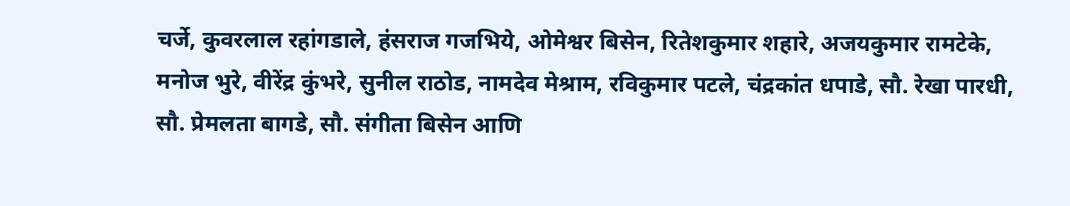चर्जे, कुवरलाल रहांगडाले, हंसराज गजभिये, ओमेश्वर बिसेन, रितेशकुमार शहारे, अजयकुमार रामटेके, मनोज भुरे, वीरेंद्र कुंभरे, सुनील राठोड, नामदेव मेश्राम, रविकुमार पटले, चंद्रकांत धपाडे, सौ. रेखा पारधी, सौ. प्रेमलता बागडे, सौ. संगीता बिसेन आणि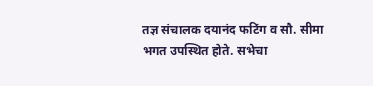तज्ञ संचालक दयानंद फटिंग व सौ. सीमा भगत उपस्थित होते. सभेचा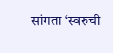सांगता ‘स्वरुची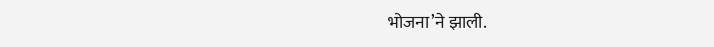भोजना’ने झाली.